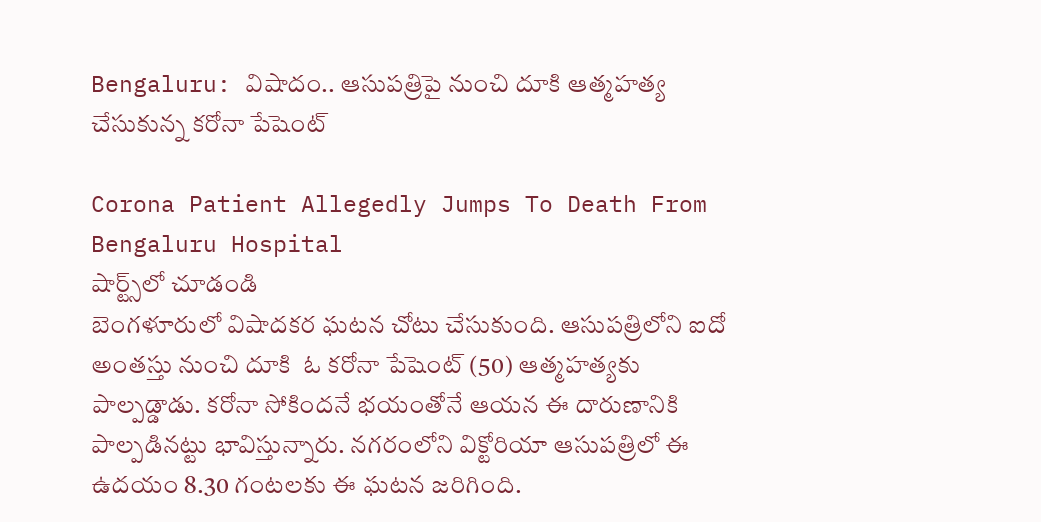Bengaluru: విషాదం.. ఆసుపత్రిపై నుంచి దూకి ఆత్మహత్య చేసుకున్న కరోనా పేషెంట్

Corona Patient Allegedly Jumps To Death From Bengaluru Hospital
షార్ట్స్‌లో చూడండి
బెంగళూరులో విషాదకర ఘటన చోటు చేసుకుంది. ఆసుపత్రిలోని ఐదో అంతస్తు నుంచి దూకి  ఓ కరోనా పేషెంట్ (50) ఆత్మహత్యకు పాల్పడ్డాడు. కరోనా సోకిందనే భయంతోనే ఆయన ఈ దారుణానికి పాల్పడినట్టు భావిస్తున్నారు. నగరంలోని విక్టోరియా ఆసుపత్రిలో ఈ ఉదయం 8.30 గంటలకు ఈ ఘటన జరిగింది.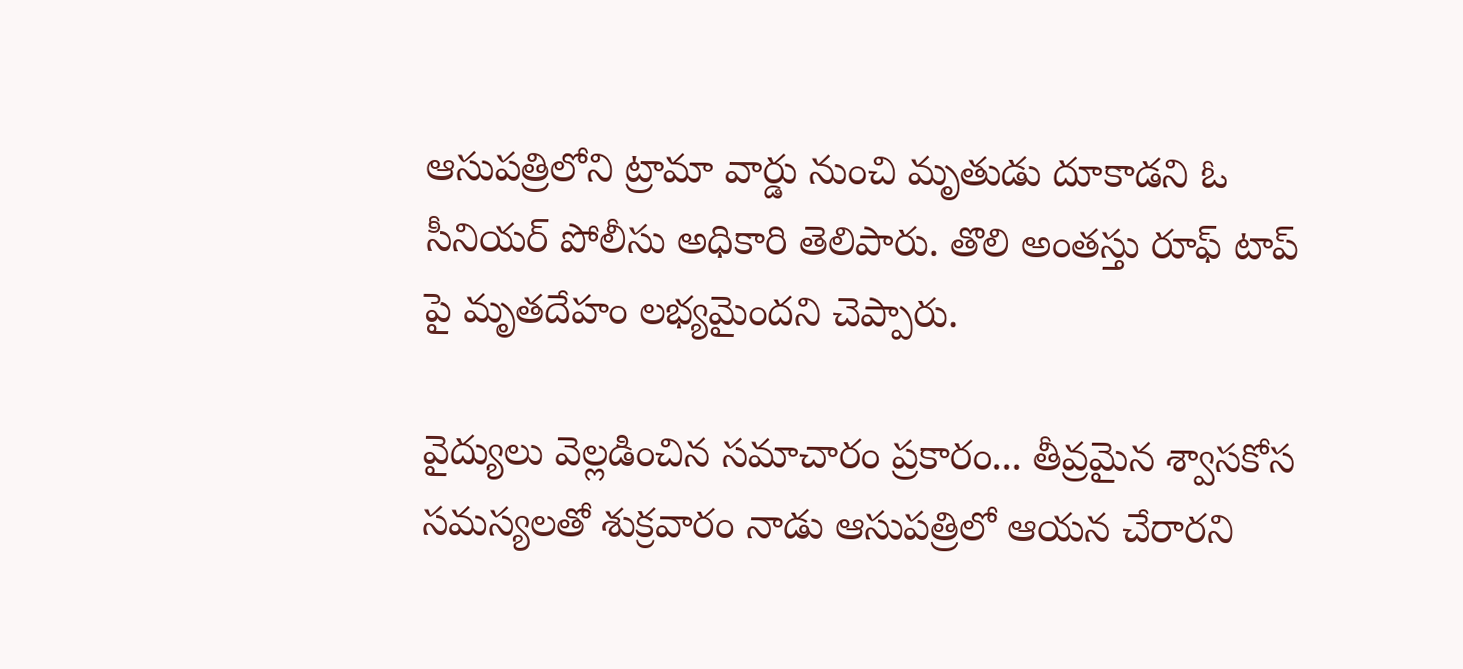ఆసుపత్రిలోని ట్రామా వార్డు నుంచి మృతుడు దూకాడని ఓ సీనియర్ పోలీసు అధికారి తెలిపారు. తొలి అంతస్తు రూఫ్ టాప్ పై మృతదేహం లభ్యమైందని చెప్పారు.

వైద్యులు వెల్లడించిన సమాచారం ప్రకారం... తీవ్రమైన శ్వాసకోస సమస్యలతో శుక్రవారం నాడు ఆసుపత్రిలో ఆయన చేరారని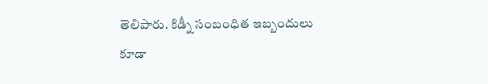తెలిపారు. కిడ్నీ సంబంధిత ఇబ్బందులు కూడా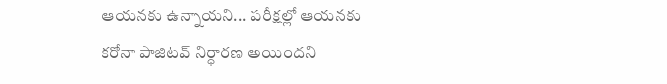ఆయనకు ఉన్నాయని... పరీక్షల్లో ఆయనకు కరోనా పాజిటవ్ నిర్ధారణ అయిందని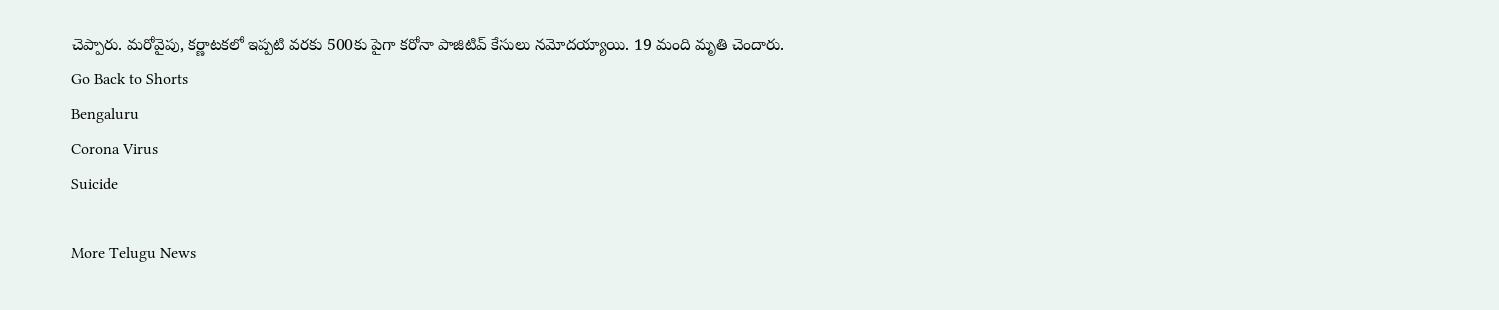చెప్పారు. మరోవైపు, కర్ణాటకలో ఇప్పటి వరకు 500కు పైగా కరోనా పాజిటివ్ కేసులు నమోదయ్యాయి. 19 మంది మృతి చెందారు.
Go Back to Shorts
Bengaluru
Corona Virus
Suicide

More Telugu News